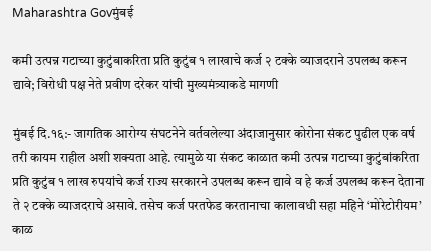Maharashtra Govमुंबई

कमी उत्पन्न गटाच्या कुटुंबाकरिता प्रति कुटुंब १ लाखाचे कर्ज २ टक्के व्याजदराने उपलब्ध करून द्यावे; विरोधी पक्ष नेते प्रवीण दरेकर यांची मुख्यमंत्र्याकडे मागणी

मुंबई दि.१६:- जागतिक आरोग्य संघटनेने वर्तवलेल्या अंदाजानुसार कोरोना संकट पुढील एक वर्ष तरी कायम राहील अशी शक्यता आहे. त्यामुळे या संकट काळात कमी उत्पन्न गटाच्या कुटुंबांकरिता प्रति कुटुंब १ लाख रुपयांचे कर्ज राज्य सरकारने उपलब्ध करून द्यावे व हे कर्ज उपलब्ध करून देताना ते २ टक्के व्याजदराचे असावे. तसेच कर्ज परतफेड करतानाचा कालावधी सहा महिने ‘मोरेटोरीयम’ काळ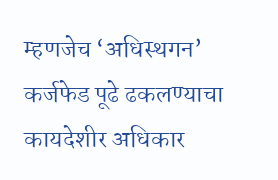म्हणजेच ‘अधिस्थगन’ कर्जफेड पूढे ढकलण्याचा कायदेशीर अधिकार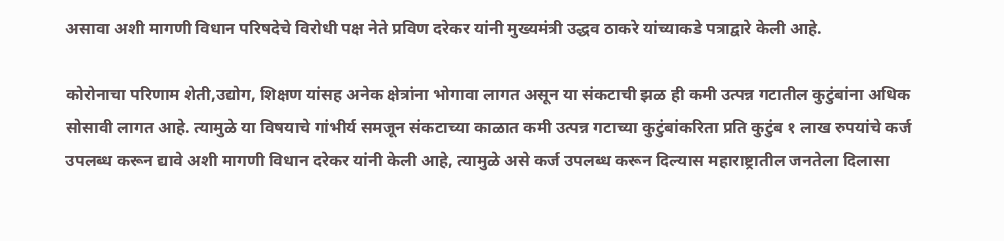असावा अशी मागणी विधान परिषदेचे विरोधी पक्ष नेते प्रविण दरेकर यांनी मुख्यमंत्री उद्धव ठाकरे यांच्याकडे पत्राद्वारे केली आहे.

कोरोनाचा परिणाम शेती,उद्योग, शिक्षण यांसह अनेक क्षेत्रांना भोगावा लागत असून या संकटाची झळ ही कमी उत्पन्न गटातील कुटुंबांना अधिक सोसावी लागत आहे. त्यामुळे या विषयाचे गांभीर्य समजून संकटाच्या काळात कमी उत्पन्न गटाच्या कुटुंबांकरिता प्रति कुटुंब १ लाख रुपयांचे कर्ज उपलब्ध करून द्यावे अशी मागणी विधान दरेकर यांनी केली आहे, त्यामुळे असे कर्ज उपलब्ध करून दिल्यास महाराष्ट्रातील जनतेला दिलासा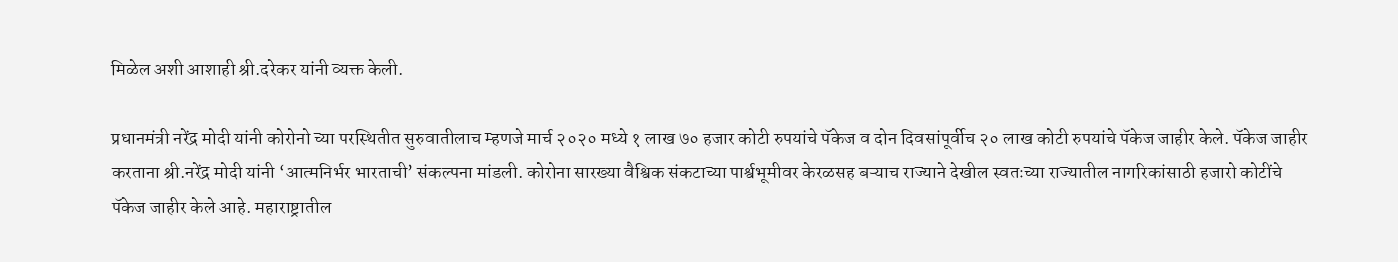मिळेल अशी आशाही श्री.दरेकर यांनी व्यक्त केली.

प्रधानमंत्री नरेंद्र मोदी यांनी कोरोनो च्या परस्थितीत सुरुवातीलाच म्हणजे मार्च २०२० मध्ये १ लाख ७० हजार कोटी रुपयांचे पॅकेज व दोन दिवसांपूर्वीच २० लाख कोटी रुपयांचे पॅकेज जाहीर केले. पॅकेज जाहीर करताना श्री.नरेंद्र मोदी यांनी ‘आत्मनिर्भर भारताची’ संकल्पना मांडली. कोरोना सारख्या वैश्विक संकटाच्या पार्श्वभूमीवर केरळसह बऱ्याच राज्याने देखील स्वतःच्या राज्यातील नागरिकांसाठी हजारो कोटींचे पॅकेज जाहीर केले आहे. महाराष्ट्रातील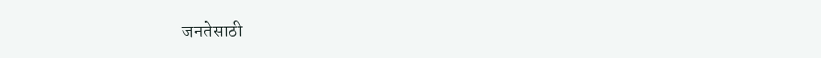जनतेसाठी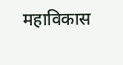महाविकास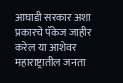आघाडी सरकार अशा प्रकारचे पॅकेज जाहीर करेल या आशेवर महाराष्ट्रातील जनता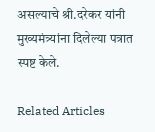असल्याचे श्री.दरेकर यांनी मुख्यमंत्र्यांना दिलेल्या पत्रात स्पष्ट केले.

Related Articles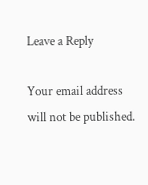Leave a Reply

Your email address will not be published.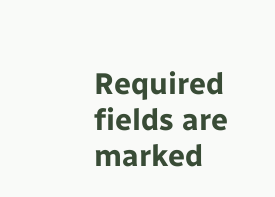Required fields are marked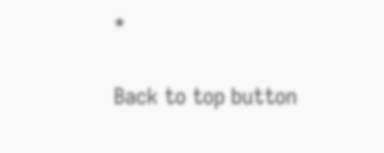*

Back to top button